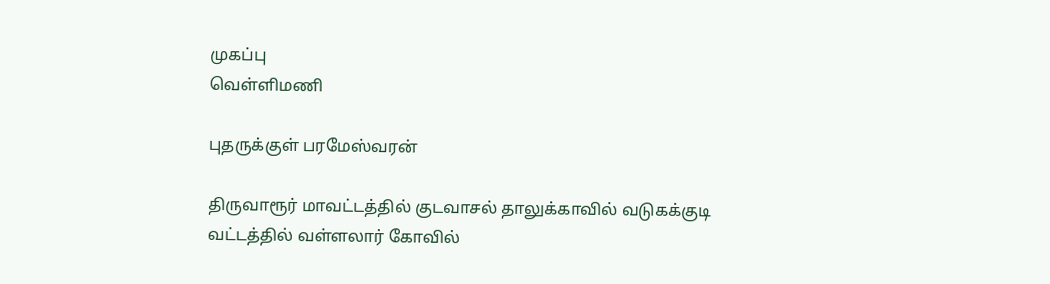முகப்பு
வெள்ளிமணி

புதருக்குள் பரமேஸ்வரன்

திருவாரூர் மாவட்டத்தில் குடவாசல் தாலுக்காவில் வடுகக்குடி வட்டத்தில் வள்ளலார் கோவில்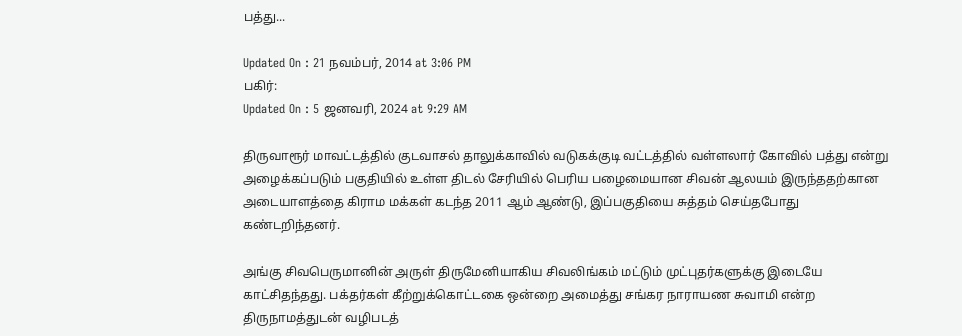பத்து...

Updated On : 21 நவம்பர், 2014 at 3:06 PM
பகிர்:
Updated On : 5 ஜனவரி, 2024 at 9:29 AM

திருவாரூர் மாவட்டத்தில் குடவாசல் தாலுக்காவில் வடுகக்குடி வட்டத்தில் வள்ளலார் கோவில் பத்து என்று அழைக்கப்படும் பகுதியில் உள்ள திடல் சேரியில் பெரிய பழைமையான சிவன் ஆலயம் இருந்ததற்கான அடையாளத்தை கிராம மக்கள் கடந்த 2011 ஆம் ஆண்டு, இப்பகுதியை சுத்தம் செய்தபோது கண்டறிந்தனர்.

அங்கு சிவபெருமானின் அருள் திருமேனியாகிய சிவலிங்கம் மட்டும் முட்புதர்களுக்கு இடையே காட்சிதந்தது. பக்தர்கள் கீற்றுக்கொட்டகை ஒன்றை அமைத்து சங்கர நாராயண சுவாமி என்ற திருநாமத்துடன் வழிபடத்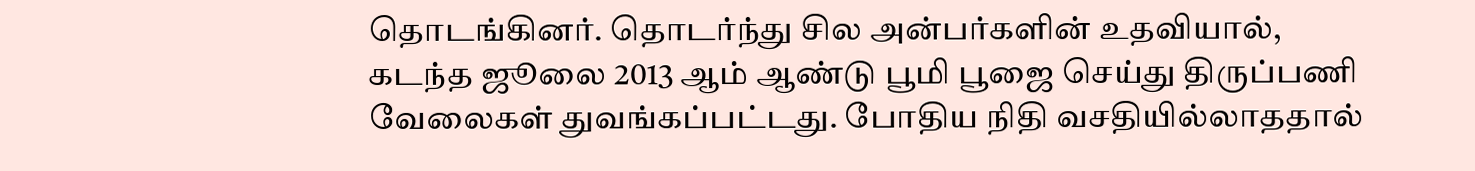தொடங்கினர். தொடர்ந்து சில அன்பர்களின் உதவியால், கடந்த ஜூலை 2013 ஆம் ஆண்டு பூமி பூஜை செய்து திருப்பணி வேலைகள் துவங்கப்பட்டது. போதிய நிதி வசதியில்லாததால்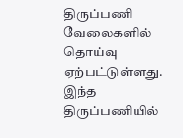திருப்பணி வேலைகளில் தொய்வு ஏற்பட்டுள்ளது. இந்த திருப்பணியில்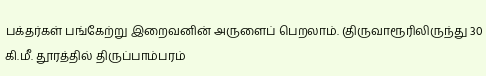பக்தர்கள் பங்கேற்று இறைவனின் அருளைப் பெறலாம். (திருவாரூரிலிருந்து 30 கி.மீ. தூரத்தில் திருப்பாம்பரம்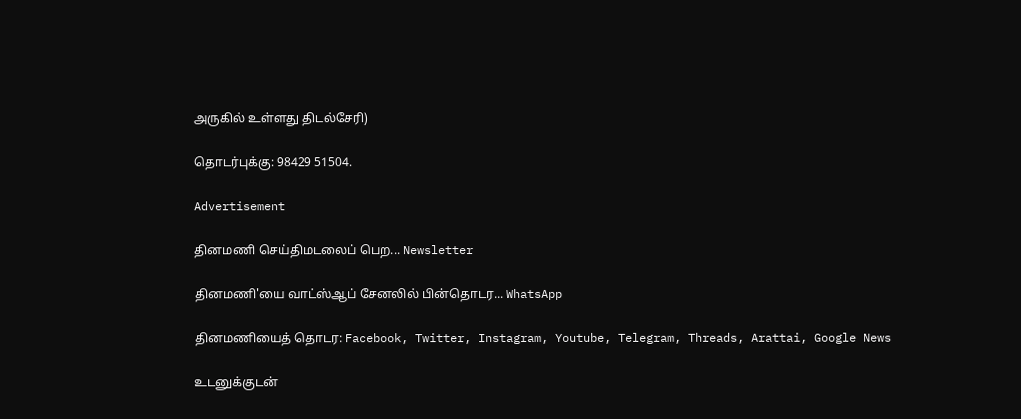அருகில் உள்ளது திடல்சேரி)

தொடர்புக்கு: 98429 51504.

Advertisement

தினமணி செய்திமடலைப் பெற... Newsletter

தினமணி'யை வாட்ஸ்ஆப் சேனலில் பின்தொடர... WhatsApp

தினமணியைத் தொடர: Facebook, Twitter, Instagram, Youtube, Telegram, Threads, Arattai, Google News

உடனுக்குடன்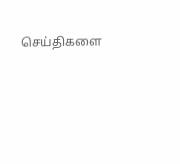செய்திகளை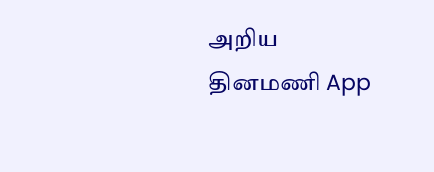அறிய தினமணி App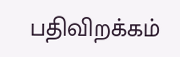பதிவிறக்கம்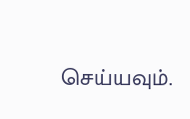செய்யவும்.